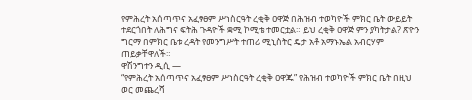የምሕረት አሰጣጥና አፈፃፀም ሥነስርዓት ረቂቅ ዐዋጅ በሕዝብ ተወካዮች ምክር ቤት ውይይት ተደርጎበት ለሕግና ፍትሕ ጉዳዮች ቋሚ ኮሚቴ ተመርቷል። ይህ ረቂቅ ዐዋጅ ምን ያካትታል? ጽዮን ግርማ በምክር ቤቱ ረዳት የመንግሥት ተጠሪ ሚኒስትር ዴታ አቶ አማኑኤል አብርሃም ጠይቃቸዋለች።
ዋሽንግተን ዲሲ —
“የምሕረት አሰጣጥና አፈፃፀም ሥነስርዓት ረቂቅ ዐዋጁ” የሕዝብ ተወካዮች ምክር ቤት በዚህ ወር መጨረሻ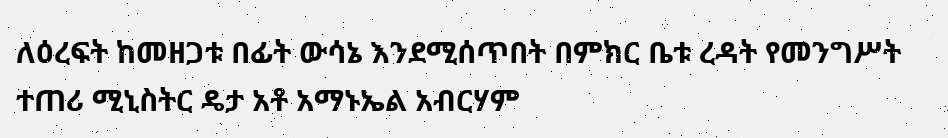ለዕረፍት ከመዘጋቱ በፊት ውሳኔ እንደሚሰጥበት በምክር ቤቱ ረዳት የመንግሥት ተጠሪ ሚኒስትር ዴታ አቶ አማኑኤል አብርሃም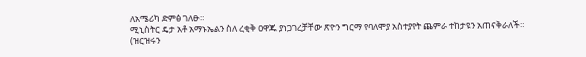ለአሜሪካ ድምፅ ገለፁ።
ሚኒስትር ዴታ አቶ አማኑኤልን ስለ ረቂቅ ዐዋጁ ያነጋገረቻቸው ጽዮን ግርማ የባለሞያ አስተያየት ጨምራ ተከታዩን አጠናቅራለች።
(ዝርዝሩን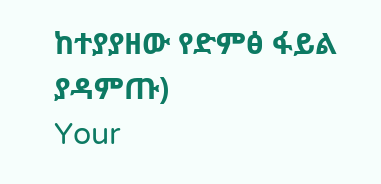ከተያያዘው የድምፅ ፋይል ያዳምጡ)
Your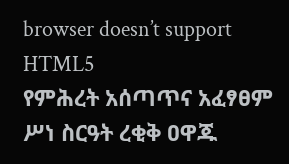browser doesn’t support HTML5
የምሕረት አሰጣጥና አፈፃፀም ሥነ ስርዓት ረቂቅ ዐዋጁ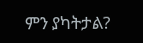ምን ያካትታል?